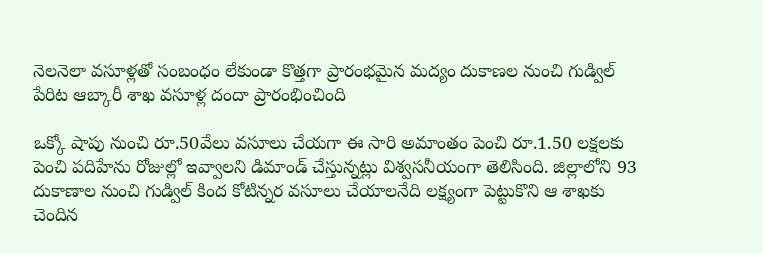నెలనెలా వసూళ్లతో సంబంధం లేకుండా కొత్తగా ప్రారంభమైన మద్యం దుకాణల నుంచి గుడ్విల్ పేరిట ఆబ్కారీ శాఖ వసూళ్ల దందా ప్రారంభించింది

ఒక్కో షాపు నుంచి రూ.50వేలు వసూలు చేయగా ఈ సారి అమాంతం పెంచి రూ.1.50 లక్షలకు పెంచి పదిహేను రోజుల్లో ఇవ్వాలని డిమాండ్ చేస్తున్నట్లు విశ్వసనీయంగా తెలిసింది. జిల్లాలోని 93 దుకాణాల నుంచి గుడ్విల్ కింద కోటిన్నర వసూలు చేయాలనేది లక్ష్యంగా పెట్టుకొని ఆ శాఖకు చెందిన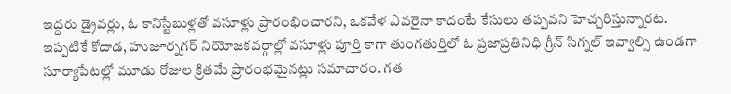ఇద్దరు డ్రైవర్లు, ఓ కానిస్టేబుళ్లతో వసూళ్లు ప్రారంభించారని, ఒకవేళ ఎవరైనా కాదంటే కేసులు తప్పవని హెచ్చరిస్తున్నారట. ఇప్పటికే కోదాడ, హుజూర్నగర్ నియోజకవర్గాల్లో వసూళ్లు పూర్తి కాగా తుంగతుర్తిలో ఓ ప్రజాప్రతినిధి గ్రీన్ సిగ్నల్ ఇవ్వాల్సి ఉండగా సూర్యాపేటల్లో మూడు రోజుల క్రితమే ప్రారంభమైనట్లు సమాచారం. గత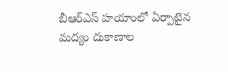బీఆర్ఎస్ హయాంలో ఏర్పాటైన మద్యం దుకాణాల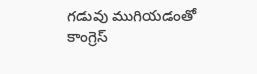గడువు ముగియడంతో కాంగ్రెస్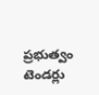ప్రభుత్వం టెండర్లు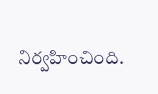నిర్వహించింది.